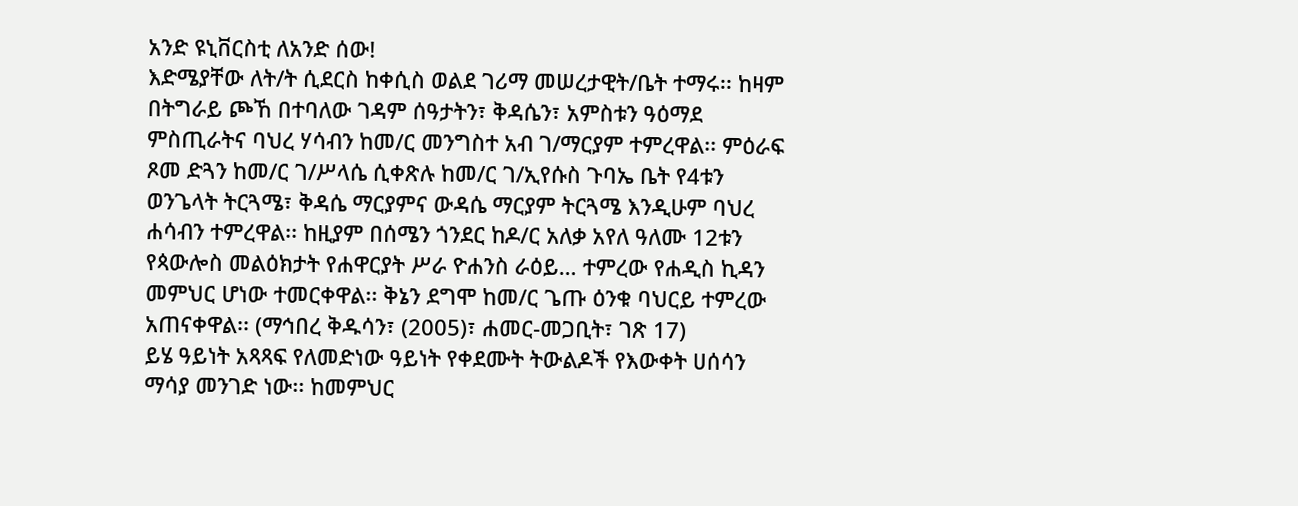አንድ ዩኒቨርስቲ ለአንድ ሰው!
እድሜያቸው ለት/ት ሲደርስ ከቀሲስ ወልደ ገሪማ መሠረታዊት/ቤት ተማሩ፡፡ ከዛም በትግራይ ጮኸ በተባለው ገዳም ሰዓታትን፣ ቅዳሴን፣ አምስቱን ዓዕማደ ምስጢራትና ባህረ ሃሳብን ከመ/ር መንግስተ አብ ገ/ማርያም ተምረዋል፡፡ ምዕራፍ ጾመ ድጓን ከመ/ር ገ/ሥላሴ ሲቀጽሉ ከመ/ር ገ/ኢየሱስ ጉባኤ ቤት የ4ቱን ወንጌላት ትርጓሜ፣ ቅዳሴ ማርያምና ውዳሴ ማርያም ትርጓሜ እንዲሁም ባህረ ሐሳብን ተምረዋል፡፡ ከዚያም በሰሜን ጎንደር ከዶ/ር አለቃ አየለ ዓለሙ 12ቱን የጳውሎስ መልዕክታት የሐዋርያት ሥራ ዮሐንስ ራዕይ… ተምረው የሐዲስ ኪዳን መምህር ሆነው ተመርቀዋል፡፡ ቅኔን ደግሞ ከመ/ር ጌጡ ዕንቁ ባህርይ ተምረው አጠናቀዋል፡፡ (ማኅበረ ቅዱሳን፣ (2005)፣ ሐመር-መጋቢት፣ ገጽ 17)
ይሄ ዓይነት አጻጻፍ የለመድነው ዓይነት የቀደሙት ትውልዶች የእውቀት ሀሰሳን ማሳያ መንገድ ነው፡፡ ከመምህር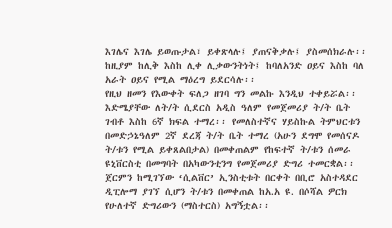እገሌና እገሌ ይወጡታል፣ ይቀጽላሉ፤ ያጠናቅቃሉ፤ ያስመሰክራሉ፡፡ ከዚያም ከሊቅ እስከ ሊቀ ሊቃውንትነት፤ ከባለአንድ ዐይና እስከ ባለ አራት ዐይና የሚል ማዕረግ ይደርሳሉ፡፡
የዚህ ዘመን የእውቀት ፍለጋ ዘገባ ግን መልኩ እንዲህ ተቀይሯል፡፡ እድሜያቸው ለት/ት ሲደርስ አዲስ ዓለም የመጀመሪያ ት/ት ቤት ገብቶ እስከ 6ኛ ክፍል ተማረ፡፡ የመለስተኛና ሃይስኩል ትምህርቱን በመድኃኔዓለም 2ኛ ደረጃ ት/ት ቤት ተማረ (አሁን ደግሞ የመሰናዶ ት/ቱን የሚል ይቀጸልበታል) በመቀጠልም የከፍተኛ ት/ቱን ሰመራ ዩኒቨርስቲ በመግባት በአካውንቲንግ የመጀመሪያ ድግሪ ተመርቋል፡፡ ጀርምን ከሚገኘው ‘ሲልቨር’ ኢንስቲቱት በርቀት በቢሮ አስተዳደር ዲፒሎማ ያገኘ ሲሆን ት/ቱን በመቀጠል ከአ.አ ዩ. በሶሻል ዎርክ የሁለተኛ ድግሪውን (ማስተርስ) አግኝቷል፡፡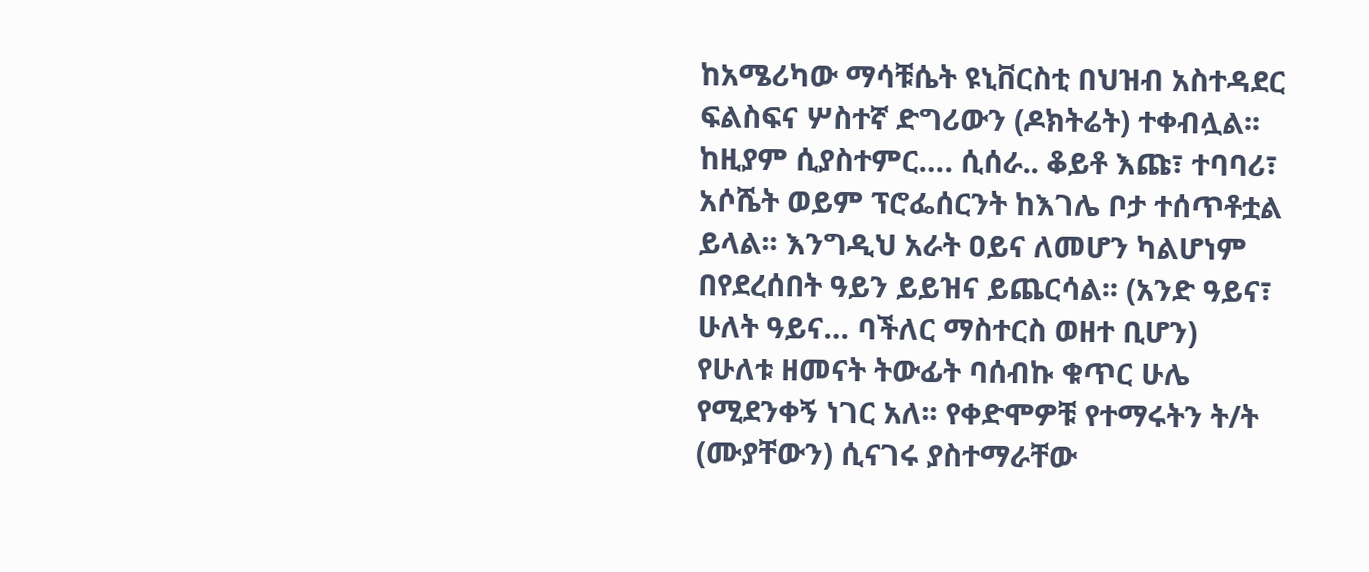ከአሜሪካው ማሳቹሴት ዩኒቨርስቲ በህዝብ አስተዳደር ፍልስፍና ሦስተኛ ድግሪውን (ዶክትሬት) ተቀብሏል፡፡ ከዚያም ሲያስተምር…. ሲሰራ.. ቆይቶ እጩ፣ ተባባሪ፣ አሶሼት ወይም ፕሮፌሰርንት ከእገሌ ቦታ ተሰጥቶቷል ይላል፡፡ እንግዲህ አራት ዐይና ለመሆን ካልሆነም በየደረሰበት ዓይን ይይዝና ይጨርሳል፡፡ (አንድ ዓይና፣ ሁለት ዓይና… ባችለር ማስተርስ ወዘተ ቢሆን)
የሁለቱ ዘመናት ትውፊት ባሰብኩ ቁጥር ሁሌ የሚደንቀኝ ነገር አለ፡፡ የቀድሞዎቹ የተማሩትን ት/ት (ሙያቸውን) ሲናገሩ ያስተማራቸው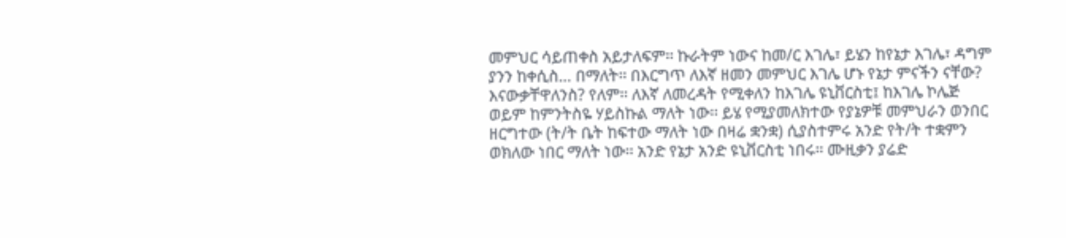መምህር ሳይጠቀስ አይታለፍም፡፡ ኩራትም ነውና ከመ/ር እገሌ፣ ይሄን ከየኔታ እገሌ፣ ዳግም ያንን ከቀሲስ… በማለት፡፡ በእርግጥ ለእኛ ዘመን መምህር እገሌ ሆኑ የኔታ ምናችን ናቸው? እናውቃቸዋለንስ? የለም፡፡ ለእኛ ለመረዳት የሚቀለን ከእገሌ ዩኒቨርስቲ፤ ከእገሌ ኮሌጅ ወይም ከምንትስዬ ሃይስኩል ማለት ነው፡፡ ይሄ የሚያመለክተው የያኔዎቹ መምህራን ወንበር ዘርግተው (ት/ት ቤት ከፍተው ማለት ነው በዛሬ ቋንቋ) ሲያስተምሩ አንድ የት/ት ተቋምን ወክለው ነበር ማለት ነው፡፡ አንድ የኔታ አንድ ዩኒቨርስቲ ነበሩ፡፡ ሙዚቃን ያሬድ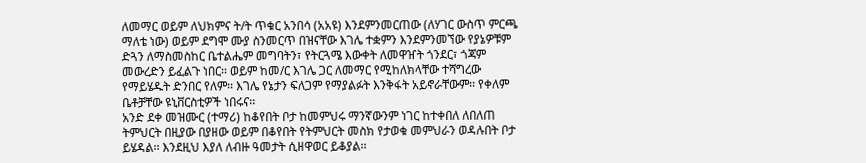ለመማር ወይም ለህክምና ት/ት ጥቁር አንበሳ (አአዩ) እንደምንመርጠው (ለሃገር ውስጥ ምርጫ ማለቴ ነው) ወይም ደግሞ ሙያ ስንመርጥ በዝናቸው እገሌ ተቋምን እንደምንመኘው የያኔዎቹም ድጓን ለማስመስከር ቤተልሔም መግባትን፣ የትርጓሜ እውቀት ለመዋዠት ጎንደር፣ ጎጃም መውረድን ይፈልጉ ነበር፡፡ ወይም ከመ/ር እገሌ ጋር ለመማር የሚከለክላቸው ተሻግረው የማይሄዱት ድንበር የለም፡፡ እገሌ የኔታን ፍለጋም የማያልፉት እንቅፋት አይኖራቸውም፡፡ የቀለም ቤቶቻቸው ዩኒቨርስቲዎች ነበሩና፡፡
አንድ ደቀ መዝሙር (ተማሪ) ከቆየበት ቦታ ከመምህሩ ማንኛውንም ነገር ከተቀበለ ለበለጠ ትምህርት በዚያው በያዘው ወይም በቆየበት የትምህርት መስክ የታወቁ መምህራን ወዳሉበት ቦታ ይሄዳል፡፡ እንደዚህ እያለ ለብዙ ዓመታት ሲዘዋወር ይቆያል፡፡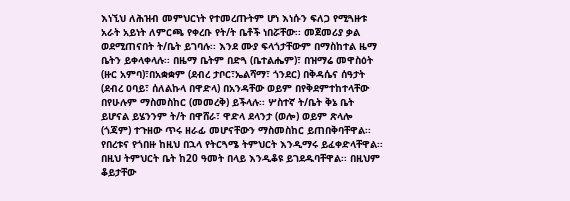እነኚህ ለሕዝብ መምህርነት የተመረጡትም ሆነ እነሱን ፍለጋ የሚጓዙቱ አራት አይነት ለምርጫ የቀረቡ የት/ት ቤቶች ነበሯቸው፡፡ መጀመሪያ ቃል ወደሚጠናበት ት/ቤት ይገባሉ፡፡ እንደ ሙያ ፍላጎታቸውም በማስከተል ዜማ ቤትን ይቀላቀላሉ፡፡ በዜማ ቤትም በድጓ (ቤተልሔም)፣ በዝማሬ መዋስዕት (ዙር አምባ)፣በአቋቋም (ደብረ ታቦር፣ኤልሻማ፣ ጎንደር) በቅዳሴና ሰዓታት (ደብረ ዐባይ፣ ሰለልኩላ በዋድላ) በአንዳቸው ወይም በየቅደምተከተላቸው በየሁሉም ማስመስከር (መመረቅ) ይችላሉ፡፡ ሦስተኛ ት/ቤት ቅኔ ቤት ይሆናል ይሄንንም ት/ት በዋሸራ፣ ዋድላ ደላንታ (ወሎ) ወይም ጽላሎ (ጎጃም) ተጉዘው ጥሩ ዘራፊ መሆናቸውን ማስመስከር ይጠበቅባቸዋል፡፡ የበረቱና የጎበዙ ከዚህ በኋላ የትርጓሜ ትምህርት እንዲማሩ ይፈቀድላቸዋል፡፡ በዚህ ትምህርት ቤት ከ20 ዓመት በላይ እንዲቆዩ ይገደዱባቸዋል፡፡ በዚህም ቆይታቸው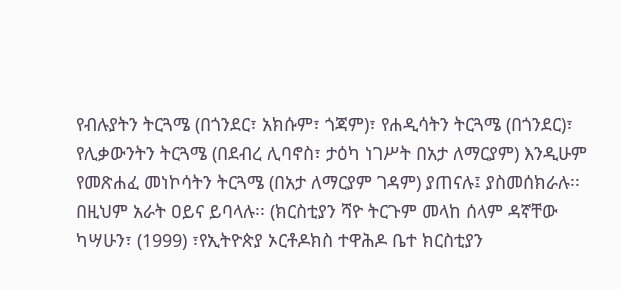የብሉያትን ትርጓሜ (በጎንደር፣ አክሱም፣ ጎጃም)፣ የሐዲሳትን ትርጓሜ (በጎንደር)፣ የሊቃውንትን ትርጓሜ (በደብረ ሊባኖስ፣ ታዕካ ነገሥት በአታ ለማርያም) እንዲሁም የመጽሐፈ መነኮሳትን ትርጓሜ (በአታ ለማርያም ገዳም) ያጠናሉ፤ ያስመሰክራሉ፡፡ በዚህም አራት ዐይና ይባላሉ፡፡ (ክርስቲያን ሻዮ ትርጉም መላከ ሰላም ዳኛቸው ካሣሁን፣ (1999) ፣የኢትዮጵያ ኦርቶዶክስ ተዋሕዶ ቤተ ክርስቲያን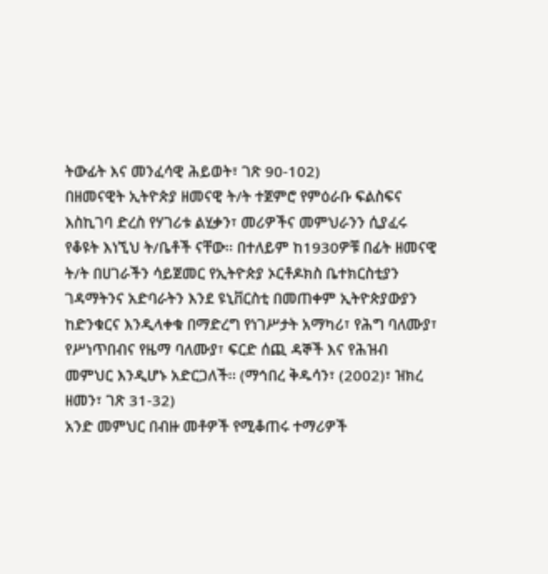ትውፊት እና መንፈሳዊ ሕይወት፣ ገጽ 90-102)
በዘመናዊት ኢትዮጵያ ዘመናዊ ት/ት ተጀምሮ የምዕራቡ ፍልስፍና እስኪገባ ድረስ የሃገሪቱ ልሂቃን፣ መሪዎችና መምህራንን ሲያፈሩ የቆዩት እነኚህ ት/ቤቶች ናቸው፡፡ በተለይም ከ1930ዎቹ በፊት ዘመናዊ ት/ት በሀገራችን ሳይጀመር የኢትዮጵያ ኦርቶዶክስ ቤተክርስቲያን ገዳማትንና አድባራትን እንደ ዩኒቨርስቲ በመጠቀም ኢትዮጵያውያን ከድንቁርና እንዲላቀቁ በማድረግ የነገሥታት አማካሪ፣ የሕግ ባለሙያ፣ የሥነጥበብና የዜማ ባለሙያ፣ ፍርድ ሰጪ ዳኞች እና የሕዝብ መምህር እንዲሆኑ አድርጋለች፡፡ (ማኅበረ ቅዱሳን፣ (2002)፣ ዝክረ ዘመን፣ ገጽ 31-32)
አንድ መምህር በብዙ መቶዎች የሚቆጠሩ ተማሪዎች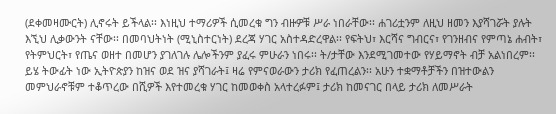(ደቀመዛሙርት) ሊኖሩት ይችላል፡፡ እነዚህ ተማሪዎች ሲመረቁ ግን ብዙዎቹ ሥራ ነበራቸው፡፡ ሐገሪቷንም ለዚህ ዘመን እያሻገሯት ያሉት እኚህ ሊቃውንት ናቸው፡፡ በመባህትነት (ሚኒስተርነት) ደረጃ ሃገር አስተዳድረዋል፡፡ የፍትህ፣ እርሻና ግብርና፣ የገንዘብና የምጣኔ ሐብት፣ የትምህርት፣ የጤና ወዘተ በመሆን ያገለገሉ ሌሎችንም ያፈሩ ምሁራን ነበሩ፡፡ ት/ታቸው እንደሚገመተው የሃይማኖት ብቻ አልነበረም፡፡
ይሄ ትውፊት ነው ኢትዮጵያን ከዝና ወደ ዝና ያሻገራት፤ ዛሬ የምናወራውን ታሪክ የፈጠረልን፡፡ አሁን ተቋማቶቻችን በዝተውልን መምህራኖቹም ተቆጥረው በሺዎች እየተመረቁ ሃገር ከመወቀስ አላተረፉም፤ ታሪክ ከመናገር በላይ ታሪክ ለመሥራት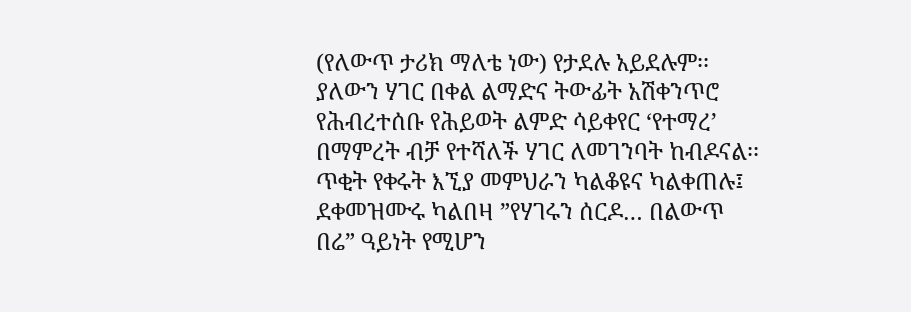(የለውጥ ታሪክ ማለቴ ነው) የታደሉ አይደሉም፡፡ ያለውን ሃገር በቀል ልማድና ትውፊት አሽቀንጥሮ የሕብረተሰቡ የሕይወት ልምድ ሳይቀየር ‘የተማረ’ በማምረት ብቻ የተሻለች ሃገር ለመገንባት ከብዶናል፡፡ ጥቂት የቀሩት እኚያ መምህራን ካልቆዩና ካልቀጠሉ፤ ደቀመዝሙሩ ካልበዛ ”የሃገሩን ሰርዶ… በልውጥ በሬ” ዓይነት የሚሆን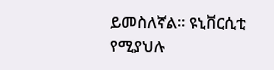ይመስለኛል፡፡ ዩኒቨርሲቲ የሚያህሉ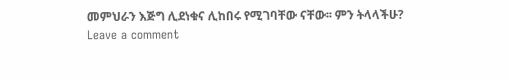መምህራን እጅግ ሊደነቁና ሊከበሩ የሚገባቸው ናቸው፡፡ ምን ትላላችሁ?
Leave a comment